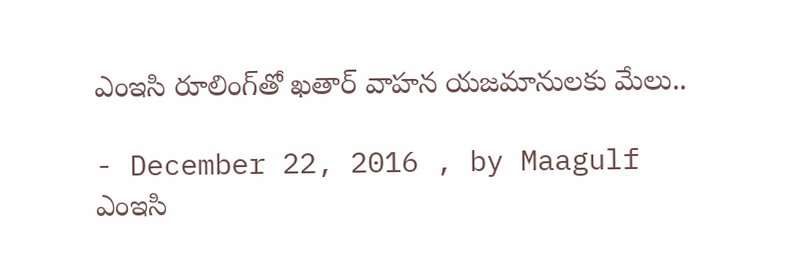ఎంఇసి రూలింగ్‌తో ఖతార్‌ వాహన యజమానులకు మేలు..

- December 22, 2016 , by Maagulf
ఎంఇసి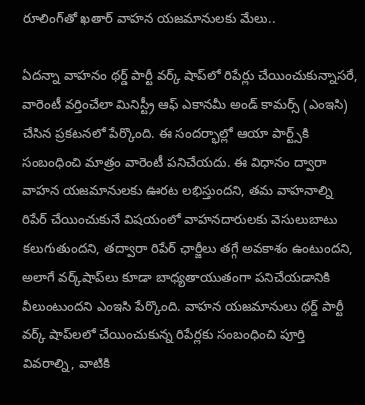రూలింగ్‌తో ఖతార్‌ వాహన యజమానులకు మేలు..

ఏదన్నా వాహనం థర్డ్‌ పార్టీ వర్క్‌ షాప్‌లో రిపేర్లు చేయించుకున్నాసరే, వారెంటీ వర్తించేలా మినిస్ట్రీ ఆఫ్‌ ఎకానమీ అండ్‌ కామర్స్‌ (ఎంఇసి) చేసిన ప్రకటనలో పేర్కొంది. ఈ సందర్భాల్లో ఆయా పార్ట్స్‌కి సంబంధించి మాత్రం వారెంటీ పనిచేయదు. ఈ విధానం ద్వారా వాహన యజమానులకు ఊరట లభిస్తుందని, తమ వాహనాల్ని రిపేర్‌ చేయించుకునే విషయంలో వాహనదారులకు వెసులుబాటు కలుగుతుందని, తద్వారా రిపేర్‌ ఛార్జీలు తగ్గే అవకాశం ఉంటుందని, అలాగే వర్క్‌షాప్‌లు కూడా బాధ్యతాయుతంగా పనిచేయడానికి వీలుంటుందని ఎంఇసి పేర్కొంది. వాహన యజమానులు థర్డ్‌ పార్టీ వర్క్‌ షాప్‌లలో చేయించుకున్న రిపేర్లకు సంబంధించి పూర్తి వివరాల్ని, వాటికి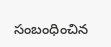సంబంధించిన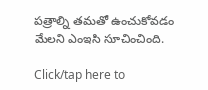పత్రాల్ని తమతో ఉంచుకోవడం మేలని ఎంఇసి సూచించింది.

Click/tap here to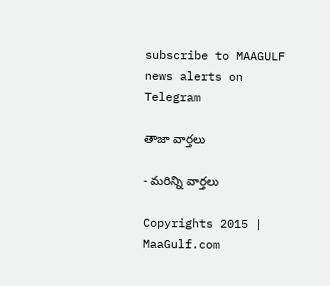subscribe to MAAGULF news alerts on Telegram

తాజా వార్తలు

- మరిన్ని వార్తలు

Copyrights 2015 | MaaGulf.com